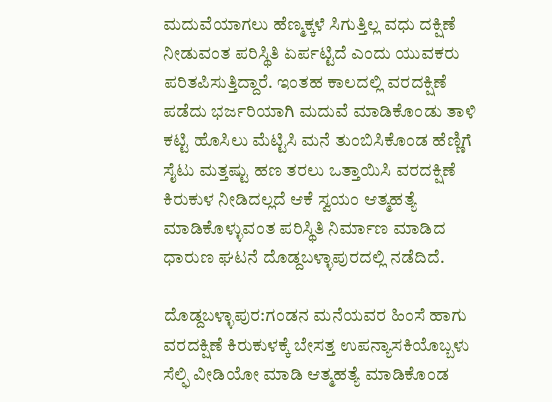ಮದುವೆಯಾಗಲು ಹೆಣ್ಮಕ್ಕಳೆ ಸಿಗುತ್ತಿಲ್ಲ ವಧು ದಕ್ಷಿಣೆ ನೀಡುವಂತ ಪರಿಸ್ಥಿತಿ ಏರ್ಪಟ್ಟಿದೆ ಎಂದು ಯುವಕರು ಪರಿತಪಿಸುತ್ತಿದ್ದಾರೆ. ಇಂತಹ ಕಾಲದಲ್ಲಿ ವರದಕ್ಷಿಣೆ ಪಡೆದು ಭರ್ಜರಿಯಾಗಿ ಮದುವೆ ಮಾಡಿಕೊಂಡು ತಾಳಿ ಕಟ್ಟಿ ಹೊಸಿಲು ಮೆಟ್ಟಿಸಿ ಮನೆ ತುಂಬಿಸಿಕೊಂಡ ಹೆಣ್ಣಿಗೆ ಸೈಟು ಮತ್ತಷ್ಟು ಹಣ ತರಲು ಒತ್ತಾಯಿಸಿ ವರದಕ್ಷಿಣೆ ಕಿರುಕುಳ ನೀಡಿದಲ್ಲದೆ ಆಕೆ ಸ್ವಯಂ ಆತ್ಮಹತ್ಯೆ ಮಾಡಿಕೊಳ್ಳುವಂತ ಪರಿಸ್ಥಿತಿ ನಿರ್ಮಾಣ ಮಾಡಿದ ಧಾರುಣ ಘಟನೆ ದೊಡ್ದಬಳ್ಳಾಪುರದಲ್ಲಿ ನಡೆದಿದೆ.

ದೊಡ್ದಬಳ್ಳಾಪುರ:ಗಂಡನ ಮನೆಯವರ ಹಿಂಸೆ ಹಾಗು ವರದಕ್ಷಿಣೆ ಕಿರುಕುಳಕ್ಕೆ ಬೇಸತ್ತ ಉಪನ್ಯಾಸಕಿಯೊಬ್ಬಳು ಸೆಲ್ಫಿ ವೀಡಿಯೋ ಮಾಡಿ ಆತ್ಮಹತ್ಯೆ ಮಾಡಿಕೊಂಡ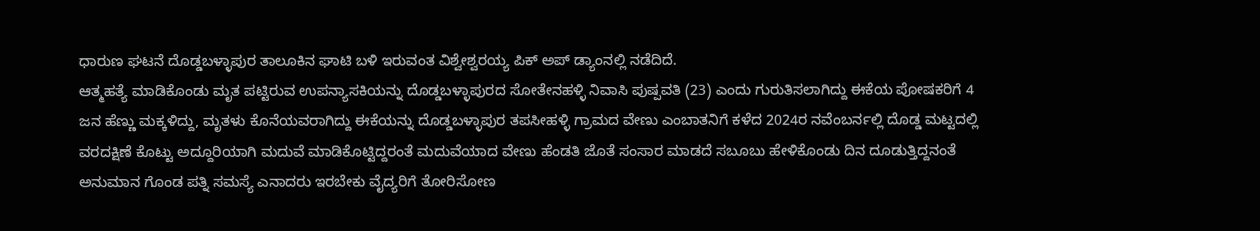ಧಾರುಣ ಘಟನೆ ದೊಡ್ಡಬಳ್ಳಾಪುರ ತಾಲೂಕಿನ ಘಾಟಿ ಬಳಿ ಇರುವಂತ ವಿಶ್ವೇಶ್ವರಯ್ಯ ಪಿಕ್ ಅಪ್ ಡ್ಯಾಂನಲ್ಲಿ ನಡೆದಿದೆ.
ಆತ್ಮಹತ್ಯೆ ಮಾಡಿಕೊಂಡು ಮೃತ ಪಟ್ಟಿರುವ ಉಪನ್ಯಾಸಕಿಯನ್ನು ದೊಡ್ಡಬಳ್ಳಾಪುರದ ಸೋತೇನಹಳ್ಳಿ ನಿವಾಸಿ ಪುಷ್ಪವತಿ (23) ಎಂದು ಗುರುತಿಸಲಾಗಿದ್ದು ಈಕೆಯ ಪೋಷಕರಿಗೆ 4 ಜನ ಹೆಣ್ಣು ಮಕ್ಕಳಿದ್ದು, ಮೃತಳು ಕೊನೆಯವರಾಗಿದ್ದು ಈಕೆಯನ್ನು ದೊಡ್ಡಬಳ್ಳಾಪುರ ತಪಸೀಹಳ್ಳಿ ಗ್ರಾಮದ ವೇಣು ಎಂಬಾತನಿಗೆ ಕಳೆದ 2024ರ ನವೆಂಬರ್ನಲ್ಲಿ ದೊಡ್ಡ ಮಟ್ಟದಲ್ಲಿ ವರದಕ್ಷಿಣೆ ಕೊಟ್ಟು ಅದ್ದೂರಿಯಾಗಿ ಮದುವೆ ಮಾಡಿಕೊಟ್ಟಿದ್ದರಂತೆ ಮದುವೆಯಾದ ವೇಣು ಹೆಂಡತಿ ಜೊತೆ ಸಂಸಾರ ಮಾಡದೆ ಸಬೂಬು ಹೇಳಿಕೊಂಡು ದಿನ ದೂಡುತ್ತಿದ್ದನಂತೆ ಅನುಮಾನ ಗೊಂಡ ಪತ್ನಿ ಸಮಸ್ಯೆ ಎನಾದರು ಇರಬೇಕು ವೈದ್ಯರಿಗೆ ತೋರಿಸೋಣ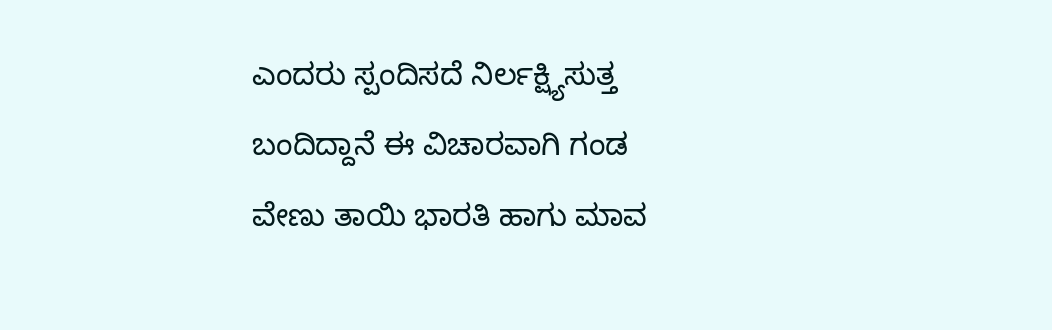ಎಂದರು ಸ್ಪಂದಿಸದೆ ನಿರ್ಲಕ್ಷ್ಯಿಸುತ್ತ ಬಂದಿದ್ದಾನೆ ಈ ವಿಚಾರವಾಗಿ ಗಂಡ ವೇಣು ತಾಯಿ ಭಾರತಿ ಹಾಗು ಮಾವ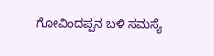ಗೋವಿಂದಪ್ಪನ ಬಳಿ ಸಮಸ್ಯೆ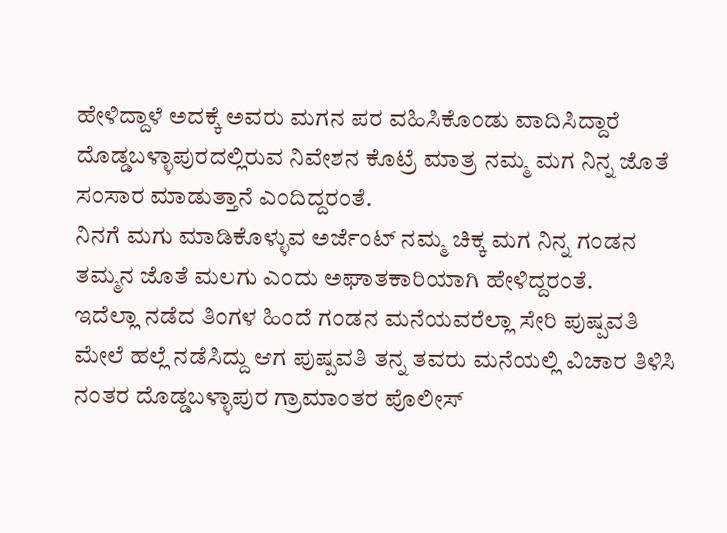ಹೇಳಿದ್ದಾಳೆ ಅದಕ್ಕೆ ಅವರು ಮಗನ ಪರ ವಹಿಸಿಕೊಂಡು ವಾದಿಸಿದ್ದಾರೆ ದೊಡ್ಡಬಳ್ಳಾಪುರದಲ್ಲಿರುವ ನಿವೇಶನ ಕೊಟ್ರೆ ಮಾತ್ರ ನಮ್ಮ ಮಗ ನಿನ್ನ ಜೊತೆ ಸಂಸಾರ ಮಾಡುತ್ತಾನೆ ಎಂದಿದ್ದರಂತೆ.
ನಿನಗೆ ಮಗು ಮಾಡಿಕೊಳ್ಳುವ ಅರ್ಜೆಂಟ್ ನಮ್ಮ ಚಿಕ್ಕ ಮಗ ನಿನ್ನ ಗಂಡನ ತಮ್ಮನ ಜೊತೆ ಮಲಗು ಎಂದು ಅಘಾತಕಾರಿಯಾಗಿ ಹೇಳಿದ್ದರಂತೆ.
ಇದೆಲ್ಲಾ ನಡೆದ ತಿಂಗಳ ಹಿಂದೆ ಗಂಡನ ಮನೆಯವರೆಲ್ಲಾ ಸೇರಿ ಪುಷ್ಪವತಿ ಮೇಲೆ ಹಲ್ಲೆ ನಡೆಸಿದ್ದು ಆಗ ಪುಷ್ಪವತಿ ತನ್ನ ತವರು ಮನೆಯಲ್ಲಿ ವಿಚಾರ ತಿಳಿಸಿ ನಂತರ ದೊಡ್ಡಬಳ್ಳಾಪುರ ಗ್ರಾಮಾಂತರ ಪೊಲೀಸ್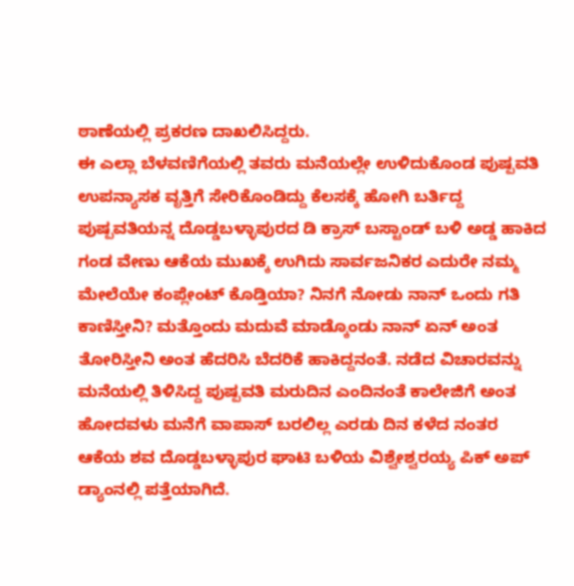ಠಾಣೆಯಲ್ಲಿ ಪ್ರಕರಣ ದಾಖಲಿಸಿದ್ದರು.
ಈ ಎಲ್ಲಾ ಬೆಳವಣಿಗೆಯಲ್ಲಿ ತವರು ಮನೆಯಲ್ಲೇ ಉಳಿದುಕೊಂಡ ಪುಷ್ಪವತಿ ಉಪನ್ಯಾಸಕ ವೃತ್ತಿಗೆ ಸೇರಿಕೊಂಡಿದ್ದು ಕೆಲಸಕ್ಕೆ ಹೋಗಿ ಬರ್ತಿದ್ದ ಪುಷ್ಪವತಿಯನ್ನ ದೊಡ್ಡಬಳ್ಳಾಪುರದ ಡಿ ಕ್ರಾಸ್ ಬಸ್ಟಾಂಡ್ ಬಳಿ ಅಡ್ಡ ಹಾಕಿದ ಗಂಡ ವೇಣು ಆಕೆಯ ಮುಖಕ್ಕೆ ಉಗಿದು ಸಾರ್ವಜನಿಕರ ಎದುರೇ ನಮ್ಮ ಮೇಲೆಯೇ ಕಂಪ್ಲೇಂಟ್ ಕೊಡ್ತಿಯಾ? ನಿನಗೆ ನೋಡು ನಾನ್ ಒಂದು ಗತಿ ಕಾಣಿಸ್ತೀನಿ? ಮತ್ತೊಂದು ಮದುವೆ ಮಾಡ್ಕೊಂಡು ನಾನ್ ಏನ್ ಅಂತ ತೋರಿಸ್ತೀನಿ ಅಂತ ಹೆದರಿಸಿ ಬೆದರಿಕೆ ಹಾಕಿದ್ದನಂತೆ. ನಡೆದ ವಿಚಾರವನ್ನು ಮನೆಯಲ್ಲಿ ತಿಳಿಸಿದ್ದ ಪುಷ್ಪವತಿ ಮರುದಿನ ಎಂದಿನಂತೆ ಕಾಲೇಜಿಗೆ ಅಂತ ಹೋದವಳು ಮನೆಗೆ ವಾಪಾಸ್ ಬರಲಿಲ್ಲ ಎರಡು ದಿನ ಕಳೆದ ನಂತರ ಆಕೆಯ ಶವ ದೊಡ್ಡಬಳ್ಳಾಪುರ ಘಾಟಿ ಬಳಿಯ ವಿಶ್ವೇಶ್ವರಯ್ಯ ಪಿಕ್ ಅಪ್ ಡ್ಯಾಂನಲ್ಲಿ ಪತ್ತೆಯಾಗಿದೆ.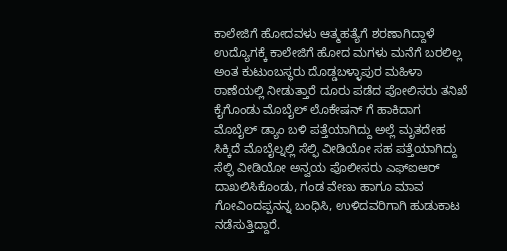ಕಾಲೇಜಿಗೆ ಹೋದವಳು ಆತ್ಮಹತ್ಯೆಗೆ ಶರಣಾಗಿದ್ದಾಳೆ
ಉದ್ಯೊಗಕ್ಕೆ ಕಾಲೇಜಿಗೆ ಹೋದ ಮಗಳು ಮನೆಗೆ ಬರಲಿಲ್ಲ ಅಂತ ಕುಟುಂಬಸ್ಥರು ದೊಡ್ಡಬಳ್ಳಾಪುರ ಮಹಿಳಾ ಠಾಣೆಯಲ್ಲಿ ನೀಡುತ್ತಾರೆ ದೂರು ಪಡೆದ ಪೋಲಿಸರು ತನಿಖೆ ಕೈಗೊಂಡು ಮೊಬೈಲ್ ಲೊಕೇಷನ್ ಗೆ ಹಾಕಿದಾಗ ಮೊಬೈಲ್ ಡ್ಯಾಂ ಬಳಿ ಪತ್ತೆಯಾಗಿದ್ದು ಅಲ್ಲೆ ಮೃತದೇಹ ಸಿಕ್ಕಿದೆ ಮೊಬೈಲ್ನಲ್ಲಿ ಸೆಲ್ಫಿ ವೀಡಿಯೋ ಸಹ ಪತ್ತೆಯಾಗಿದ್ದು ಸೆಲ್ಫಿ ವೀಡಿಯೋ ಅನ್ವಯ ಪೊಲೀಸರು ಎಫ್ಐಆರ್ ದಾಖಲಿಸಿಕೊಂಡು, ಗಂಡ ವೇಣು ಹಾಗೂ ಮಾವ ಗೋವಿಂದಪ್ಪನನ್ನ ಬಂಧಿಸಿ, ಉಳಿದವರಿಗಾಗಿ ಹುಡುಕಾಟ ನಡೆಸುತ್ತಿದ್ದಾರೆ.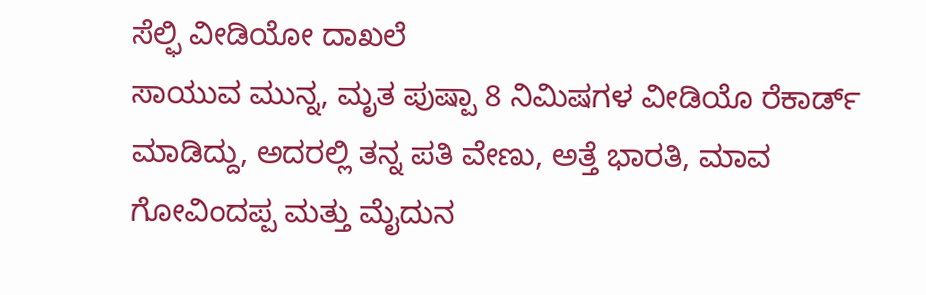ಸೆಲ್ಫಿ ವೀಡಿಯೋ ದಾಖಲೆ
ಸಾಯುವ ಮುನ್ನ, ಮೃತ ಪುಷ್ಪಾ 8 ನಿಮಿಷಗಳ ವೀಡಿಯೊ ರೆಕಾರ್ಡ್ ಮಾಡಿದ್ದು, ಅದರಲ್ಲಿ ತನ್ನ ಪತಿ ವೇಣು, ಅತ್ತೆ ಭಾರತಿ, ಮಾವ ಗೋವಿಂದಪ್ಪ ಮತ್ತು ಮೈದುನ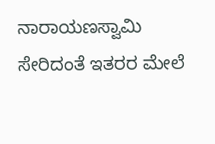ನಾರಾಯಣಸ್ವಾಮಿ ಸೇರಿದಂತೆ ಇತರರ ಮೇಲೆ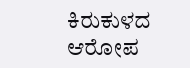ಕಿರುಕುಳದ ಆರೋಪ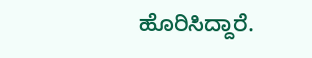ಹೊರಿಸಿದ್ದಾರೆ.